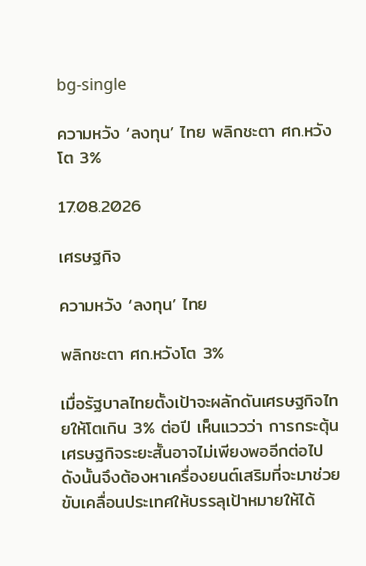bg-single

ความหวัง ‘ลงทุน’ ไทย พลิกชะตา ศก.หวังโต 3%

17.08.2026

เศรษฐกิจ

ความหวัง ‘ลงทุน’ ไทย

พลิกชะตา ศก.หวังโต 3%

เมื่อรัฐบาลไทยตั้งเป้าจะผลักดันเศรษฐกิจไทยให้โตเกิน 3% ต่อปี เห็นแววว่า การกระตุ้นเศรษฐกิจระยะสั้นอาจไม่เพียงพออีกต่อไป ดังนั้นจึงต้องหาเครื่องยนต์เสริมที่จะมาช่วยขับเคลื่อนประเทศให้บรรลุเป้าหมายให้ได้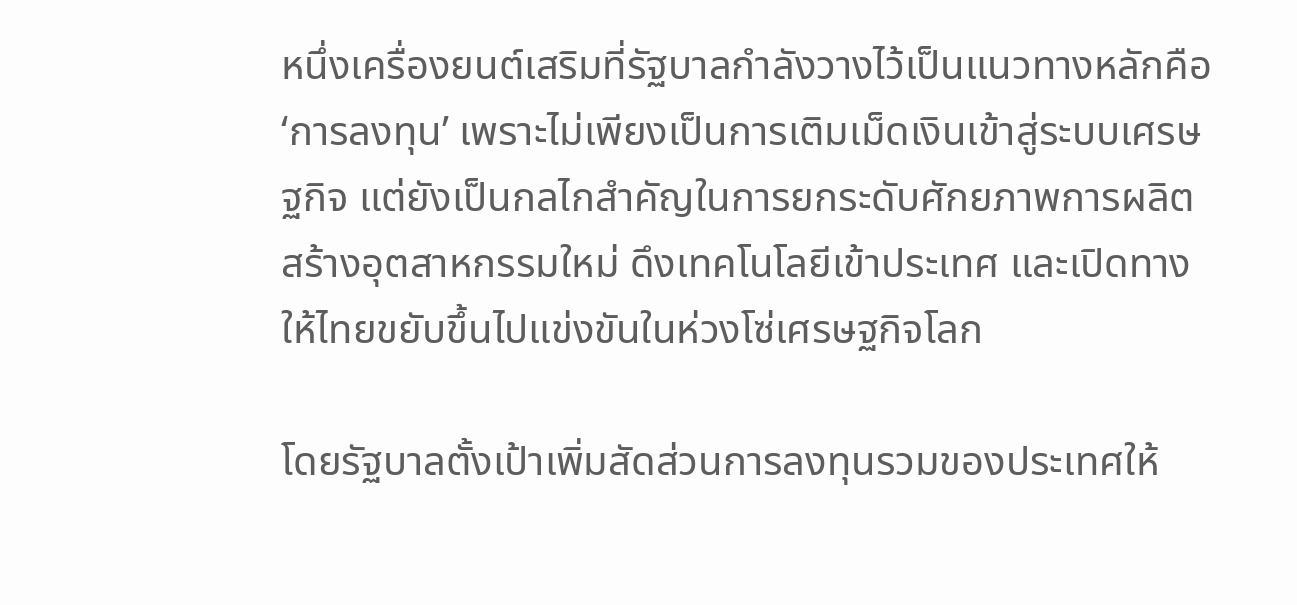หนึ่งเครื่องยนต์เสริมที่รัฐบาลกำลังวางไว้เป็นแนวทางหลักคือ ‘การลงทุน’ เพราะไม่เพียงเป็นการเติมเม็ดเงินเข้าสู่ระบบเศรษฐกิจ แต่ยังเป็นกลไกสำคัญในการยกระดับศักยภาพการผลิต สร้างอุตสาหกรรมใหม่ ดึงเทคโนโลยีเข้าประเทศ และเปิดทางให้ไทยขยับขึ้นไปแข่งขันในห่วงโซ่เศรษฐกิจโลก

โดยรัฐบาลตั้งเป้าเพิ่มสัดส่วนการลงทุนรวมของประเทศให้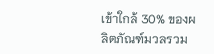เข้าใกล้ 30% ของผลิตภัณฑ์มวลรวม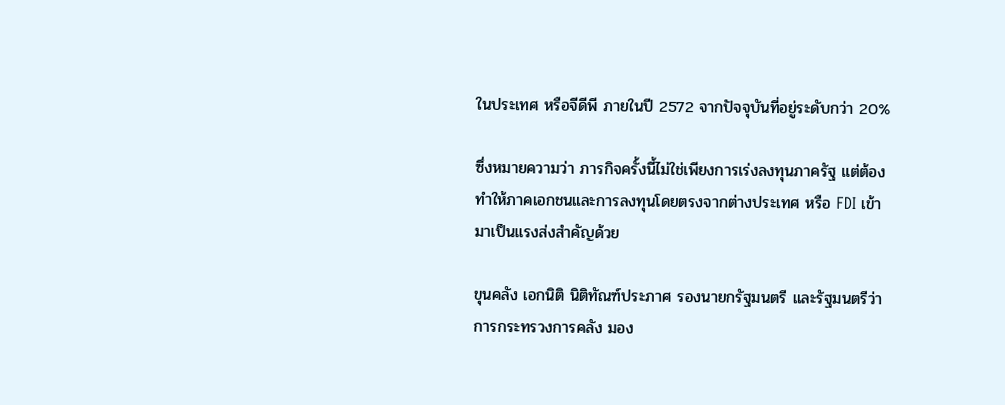ในประเทศ หรือจีดีพี ภายในปี 2572 จากปัจจุบันที่อยู่ระดับกว่า 20%

ซึ่งหมายความว่า ภารกิจครั้งนี้ไม่ใช่เพียงการเร่งลงทุนภาครัฐ แต่ต้องทำให้ภาคเอกชนและการลงทุนโดยตรงจากต่างประเทศ หรือ FDI เข้ามาเป็นแรงส่งสำคัญด้วย

ขุนคลัง เอกนิติ นิติทัณฑ์ประภาศ รองนายกรัฐมนตรี และรัฐมนตรีว่าการกระทรวงการคลัง มอง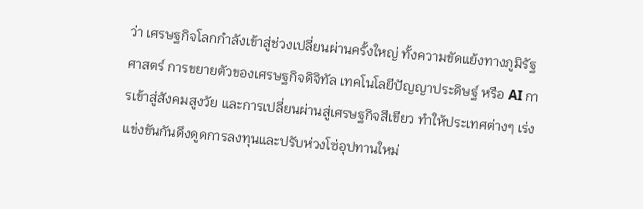ว่า เศรษฐกิจโลกกำลังเข้าสู่ช่วงเปลี่ยนผ่านครั้งใหญ่ ทั้งความขัดแย้งทางภูมิรัฐศาสตร์ การขยายตัวของเศรษฐกิจดิจิทัล เทคโนโลยีปัญญาประดิษฐ์ หรือ AI การเข้าสู่สังคมสูงวัย และการเปลี่ยนผ่านสู่เศรษฐกิจสีเขียว ทำให้ประเทศต่างๆ เร่งแข่งขันกันดึงดูดการลงทุนและปรับห่วงโซ่อุปทานใหม่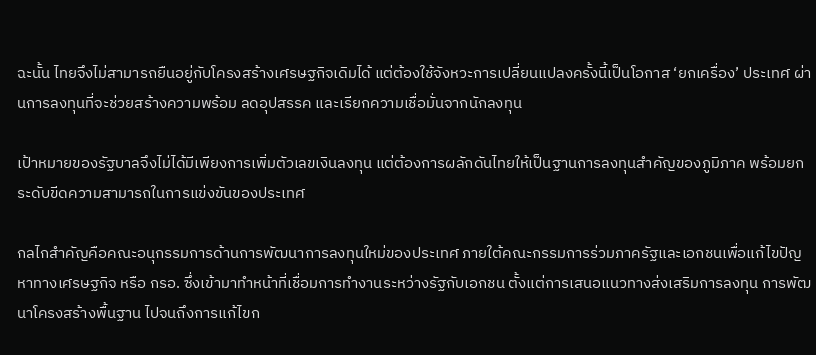ฉะนั้น ไทยจึงไม่สามารถยืนอยู่กับโครงสร้างเศรษฐกิจเดิมได้ แต่ต้องใช้จังหวะการเปลี่ยนแปลงครั้งนี้เป็นโอกาส ‘ยกเครื่อง’ ประเทศ ผ่านการลงทุนที่จะช่วยสร้างความพร้อม ลดอุปสรรค และเรียกความเชื่อมั่นจากนักลงทุน

เป้าหมายของรัฐบาลจึงไม่ได้มีเพียงการเพิ่มตัวเลขเงินลงทุน แต่ต้องการผลักดันไทยให้เป็นฐานการลงทุนสำคัญของภูมิภาค พร้อมยกระดับขีดความสามารถในการแข่งขันของประเทศ

กลไกสำคัญคือคณะอนุกรรมการด้านการพัฒนาการลงทุนใหม่ของประเทศ ภายใต้คณะกรรมการร่วมภาครัฐและเอกชนเพื่อแก้ไขปัญหาทางเศรษฐกิจ หรือ กรอ. ซึ่งเข้ามาทำหน้าที่เชื่อมการทำงานระหว่างรัฐกับเอกชน ตั้งแต่การเสนอแนวทางส่งเสริมการลงทุน การพัฒนาโครงสร้างพื้นฐาน ไปจนถึงการแก้ไขก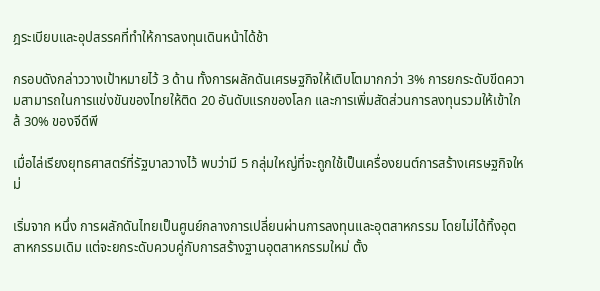ฎระเบียบและอุปสรรคที่ทำให้การลงทุนเดินหน้าได้ช้า

กรอบดังกล่าววางเป้าหมายไว้ 3 ด้าน ทั้งการผลักดันเศรษฐกิจให้เติบโตมากกว่า 3% การยกระดับขีดความสามารถในการแข่งขันของไทยให้ติด 20 อันดับแรกของโลก และการเพิ่มสัดส่วนการลงทุนรวมให้เข้าใกล้ 30% ของจีดีพี

เมื่อไล่เรียงยุทธศาสตร์ที่รัฐบาลวางไว้ พบว่ามี 5 กลุ่มใหญ่ที่จะถูกใช้เป็นเครื่องยนต์การสร้างเศรษฐกิจใหม่

เริ่มจาก หนึ่ง การผลักดันไทยเป็นศูนย์กลางการเปลี่ยนผ่านการลงทุนและอุตสาหกรรม โดยไม่ได้ทิ้งอุตสาหกรรมเดิม แต่จะยกระดับควบคู่กับการสร้างฐานอุตสาหกรรมใหม่ ตั้ง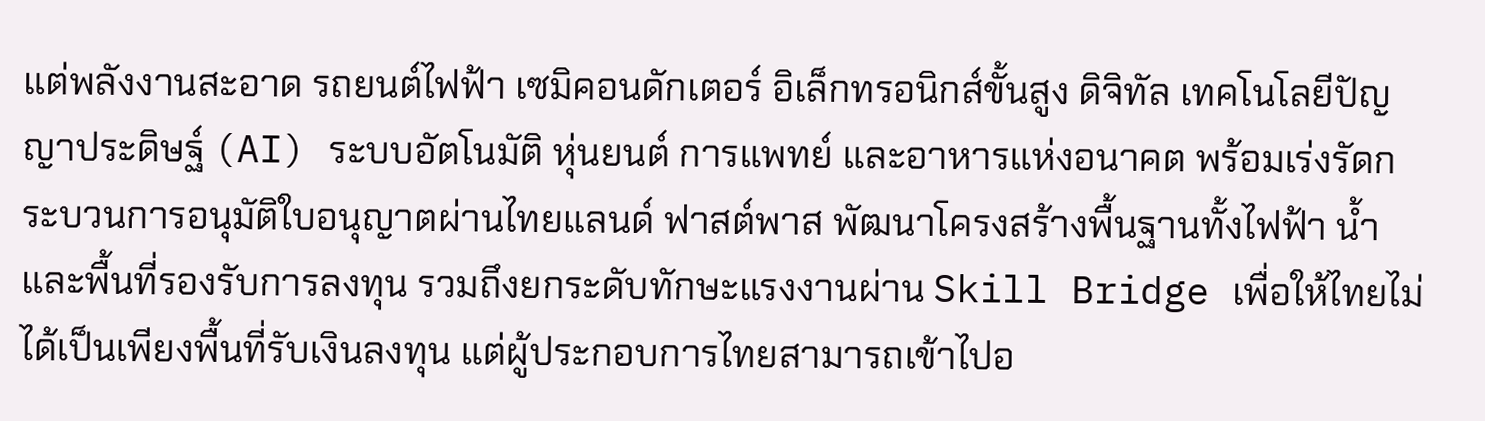แต่พลังงานสะอาด รถยนต์ไฟฟ้า เซมิคอนดักเตอร์ อิเล็กทรอนิกส์ขั้นสูง ดิจิทัล เทคโนโลยีปัญญาประดิษฐ์ (AI) ระบบอัตโนมัติ หุ่นยนต์ การแพทย์ และอาหารแห่งอนาคต พร้อมเร่งรัดกระบวนการอนุมัติใบอนุญาตผ่านไทยแลนด์ ฟาสต์พาส พัฒนาโครงสร้างพื้นฐานทั้งไฟฟ้า น้ำ และพื้นที่รองรับการลงทุน รวมถึงยกระดับทักษะแรงงานผ่าน Skill Bridge เพื่อให้ไทยไม่ได้เป็นเพียงพื้นที่รับเงินลงทุน แต่ผู้ประกอบการไทยสามารถเข้าไปอ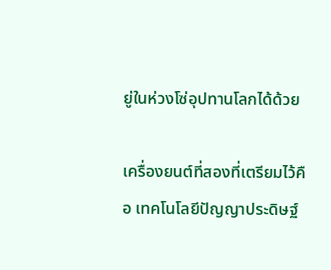ยู่ในห่วงโซ่อุปทานโลกได้ด้วย

เครื่องยนต์ที่สองที่เตรียมไว้คือ เทคโนโลยีปัญญาประดิษฐ์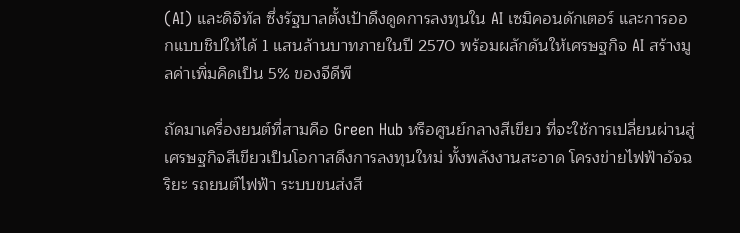(AI) และดิจิทัล ซึ่งรัฐบาลตั้งเป้าดึงดูดการลงทุนใน AI เซมิคอนดักเตอร์ และการออกแบบชิปให้ได้ 1 แสนล้านบาทภายในปี 2570 พร้อมผลักดันให้เศรษฐกิจ AI สร้างมูลค่าเพิ่มคิดเป็น 5% ของจีดีพี

ถัดมาเครื่องยนต์ที่สามคือ Green Hub หรือศูนย์กลางสีเขียว ที่จะใช้การเปลี่ยนผ่านสู่เศรษฐกิจสีเขียวเป็นโอกาสดึงการลงทุนใหม่ ทั้งพลังงานสะอาด โครงข่ายไฟฟ้าอัจฉริยะ รถยนต์ไฟฟ้า ระบบขนส่งสี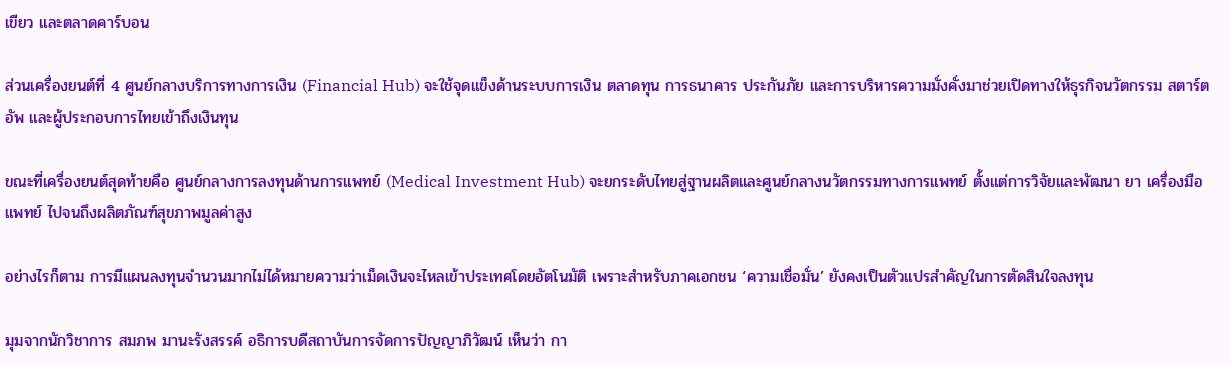เขียว และตลาดคาร์บอน

ส่วนเครื่องยนต์ที่ 4 ศูนย์กลางบริการทางการเงิน (Financial Hub) จะใช้จุดแข็งด้านระบบการเงิน ตลาดทุน การธนาคาร ประกันภัย และการบริหารความมั่งคั่งมาช่วยเปิดทางให้ธุรกิจนวัตกรรม สตาร์ตอัพ และผู้ประกอบการไทยเข้าถึงเงินทุน

ขณะที่เครื่องยนต์สุดท้ายคือ ศูนย์กลางการลงทุนด้านการแพทย์ (Medical Investment Hub) จะยกระดับไทยสู่ฐานผลิตและศูนย์กลางนวัตกรรมทางการแพทย์ ตั้งแต่การวิจัยและพัฒนา ยา เครื่องมือแพทย์ ไปจนถึงผลิตภัณฑ์สุขภาพมูลค่าสูง

อย่างไรก็ตาม การมีแผนลงทุนจำนวนมากไม่ได้หมายความว่าเม็ดเงินจะไหลเข้าประเทศโดยอัตโนมัติ เพราะสำหรับภาคเอกชน ‘ความเชื่อมั่น’ ยังคงเป็นตัวแปรสำคัญในการตัดสินใจลงทุน

มุมจากนักวิชาการ สมภพ มานะรังสรรค์ อธิการบดีสถาบันการจัดการปัญญาภิวัฒน์ เห็นว่า กา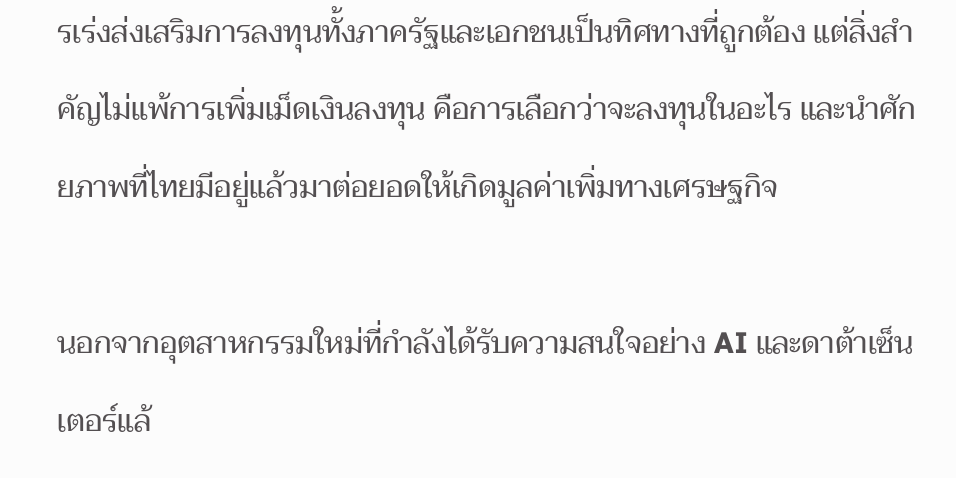รเร่งส่งเสริมการลงทุนทั้งภาครัฐและเอกชนเป็นทิศทางที่ถูกต้อง แต่สิ่งสำคัญไม่แพ้การเพิ่มเม็ดเงินลงทุน คือการเลือกว่าจะลงทุนในอะไร และนำศักยภาพที่ไทยมีอยู่แล้วมาต่อยอดให้เกิดมูลค่าเพิ่มทางเศรษฐกิจ

นอกจากอุตสาหกรรมใหม่ที่กำลังได้รับความสนใจอย่าง AI และดาต้าเซ็นเตอร์แล้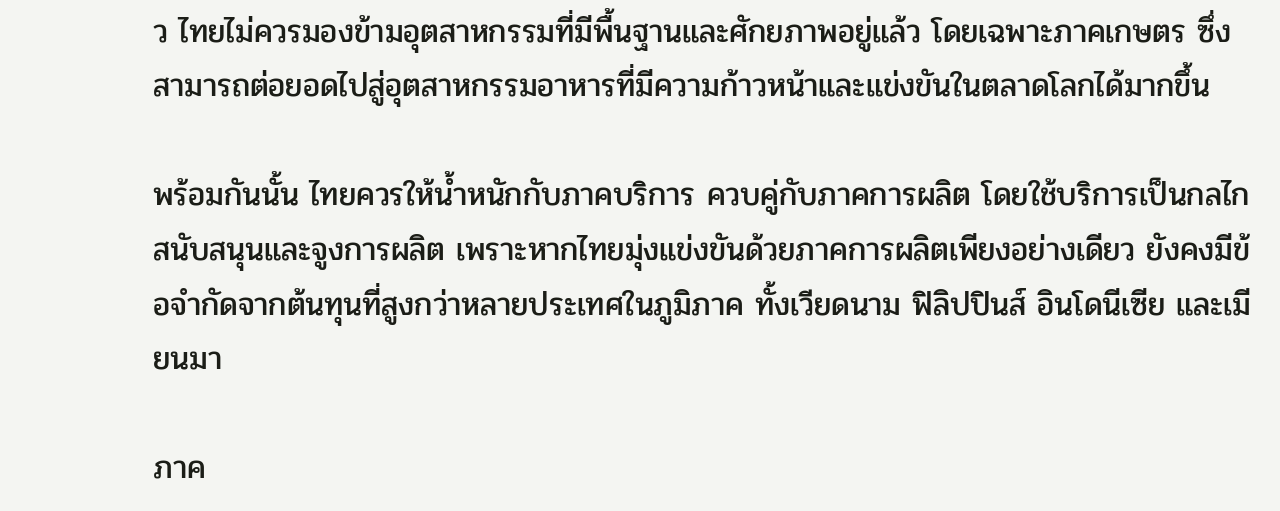ว ไทยไม่ควรมองข้ามอุตสาหกรรมที่มีพื้นฐานและศักยภาพอยู่แล้ว โดยเฉพาะภาคเกษตร ซึ่งสามารถต่อยอดไปสู่อุตสาหกรรมอาหารที่มีความก้าวหน้าและแข่งขันในตลาดโลกได้มากขึ้น

พร้อมกันนั้น ไทยควรให้น้ำหนักกับภาคบริการ ควบคู่กับภาคการผลิต โดยใช้บริการเป็นกลไกสนับสนุนและจูงการผลิต เพราะหากไทยมุ่งแข่งขันด้วยภาคการผลิตเพียงอย่างเดียว ยังคงมีข้อจำกัดจากต้นทุนที่สูงกว่าหลายประเทศในภูมิภาค ทั้งเวียดนาม ฟิลิปปินส์ อินโดนีเซีย และเมียนมา

ภาค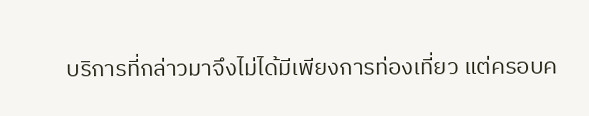บริการที่กล่าวมาจึงไม่ได้มีเพียงการท่องเที่ยว แต่ครอบค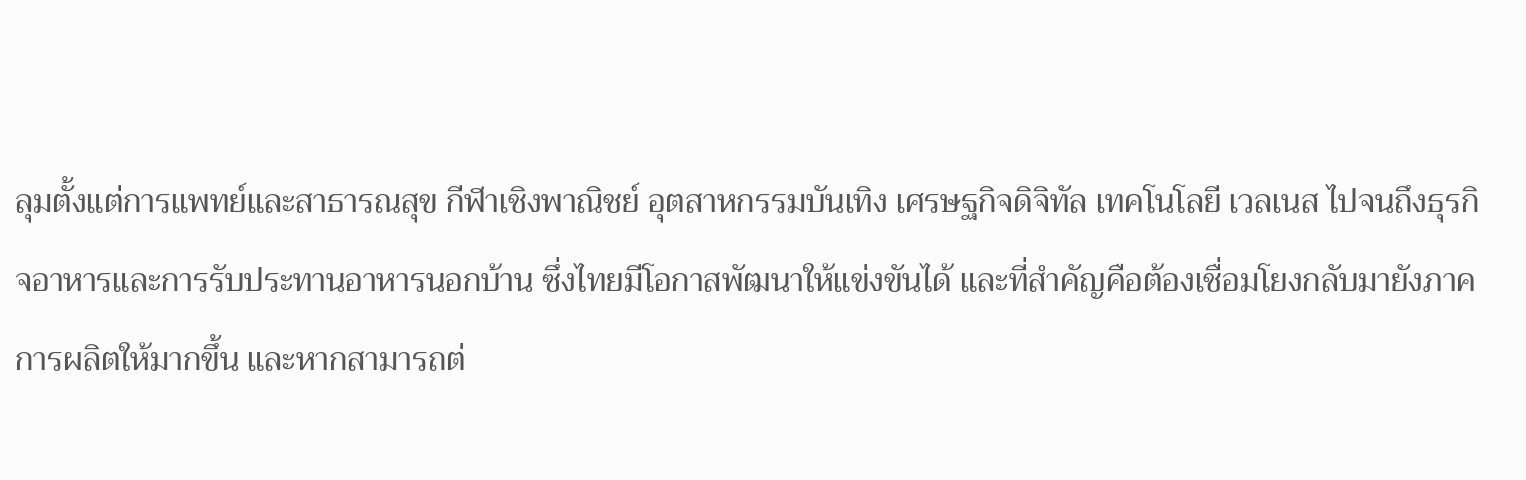ลุมตั้งแต่การแพทย์และสาธารณสุข กีฬาเชิงพาณิชย์ อุตสาหกรรมบันเทิง เศรษฐกิจดิจิทัล เทคโนโลยี เวลเนส ไปจนถึงธุรกิจอาหารและการรับประทานอาหารนอกบ้าน ซึ่งไทยมีโอกาสพัฒนาให้แข่งขันได้ และที่สำคัญคือต้องเชื่อมโยงกลับมายังภาคการผลิตให้มากขึ้น และหากสามารถต่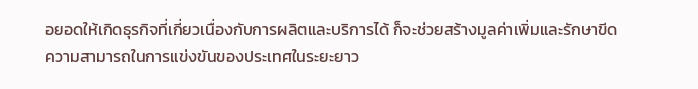อยอดให้เกิดธุรกิจที่เกี่ยวเนื่องกับการผลิตและบริการได้ ก็จะช่วยสร้างมูลค่าเพิ่มและรักษาขีดความสามารถในการแข่งขันของประเทศในระยะยาว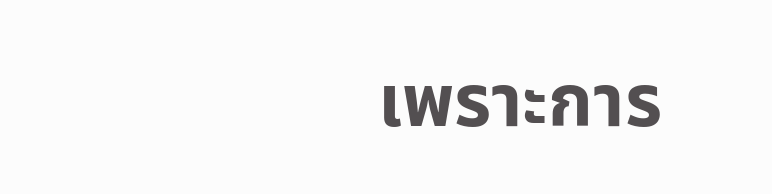เพราะการ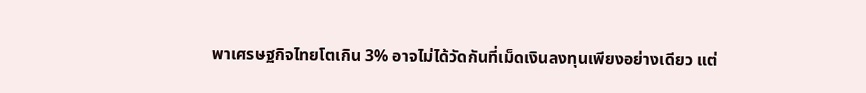พาเศรษฐกิจไทยโตเกิน 3% อาจไม่ได้วัดกันที่เม็ดเงินลงทุนเพียงอย่างเดียว แต่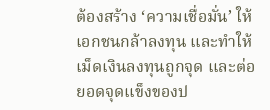ต้องสร้าง ‘ความเชื่อมั่น’ ให้เอกชนกล้าลงทุน และทำให้เม็ดเงินลงทุนถูกจุด และต่อยอดจุดแข็งของป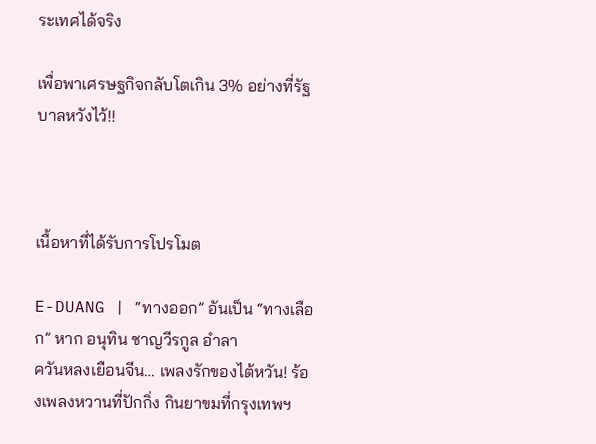ระเทศได้จริง

เพื่อพาเศรษฐกิจกลับโตเกิน 3% อย่างที่รัฐบาลหวังไว้!!



เนื้อหาที่ได้รับการโปรโมต

E-DUANG | “ทางออก” อันเป็น “ทางเลือก” หาก อนุทิน ชาญวีรกูล อำลา
ควันหลงเยือนจีน… เพลงรักของไต้หวัน! ร้องเพลงหวานที่ปักกิ่ง กินยาขมที่กรุงเทพฯ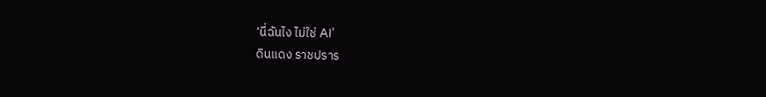‘นี่ฉันไง ไม่ใช่ AI’
ดินแดง ราชปราร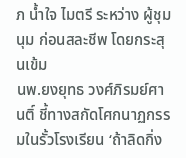ภ น้ำใจ ไมตรี ระหว่าง ผู้ชุมนุม ก่อนสละชีพ โดยกระสุนเข้ม
นพ.ยงยุทธ วงศ์ภิรมย์ศานติ์ ชี้ทางสกัดโศกนาฏกรรมในรั้วโรงเรียน ‘ถ้าลิดกิ่ง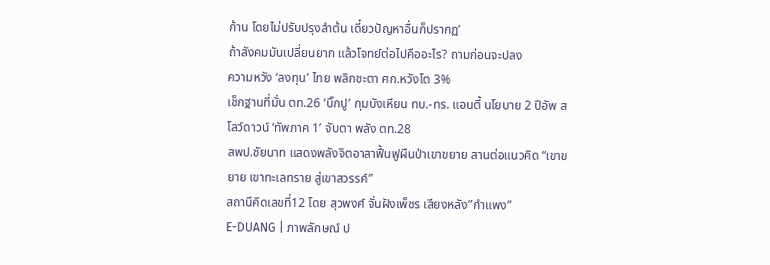ก้าน โดยไม่ปรับปรุงลำต้น เดี๋ยวปัญหาอื่นก็ปรากฏ’
ถ้าสังคมมันเปลี่ยนยาก แล้วโจทย์ต่อไปคืออะไร? ถามก่อนจะปลง
ความหวัง ‘ลงทุน’ ไทย พลิกชะตา ศก.หวังโต 3%
เช็กฐานที่มั่น ตท.26 ‘บิ๊กปู’ กุมบังเหียน ทบ.-ทร. แอนตี้ นโยบาย 2 ปีอัพ สโลว์ดาวน์ ‘ทัพภาค 1’ จับตา พลัง ตท.28
สพป.ชัยนาท แสดงพลังจิตอาสาฟื้นฟูผืนป่าเขาขยาย สานต่อแนวคิด “เขาขยาย เขาทะเลทราย สู่เขาสวรรค์”
สถานีคิดเลขที่12 โดย สุวพงศ์ จั่นฝังเพ็ชร เสียงหลัง”กำแพง”
E-DUANG | ภาพลักษณ์ ป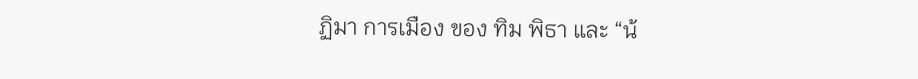ฏิมา การเมือง ของ ทิม พิธา และ “น้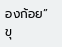องก้อย”
ขุ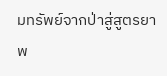มทรัพย์จากป่าสู่สูตรยาพ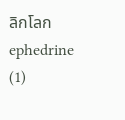ลิกโลก ephedrine (1)